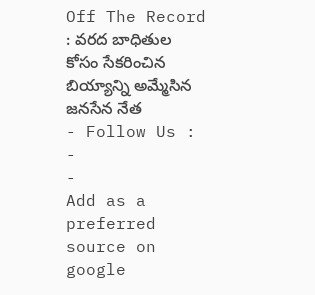Off The Record : వరద బాధితుల కోసం సేకరించిన బియ్యాన్ని అమ్మేసిన జనసేన నేత
- Follow Us :
-
-
Add as a preferred
source on google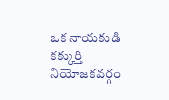ఒక నాయకుడి కక్కుర్తి నియోజకవర్గం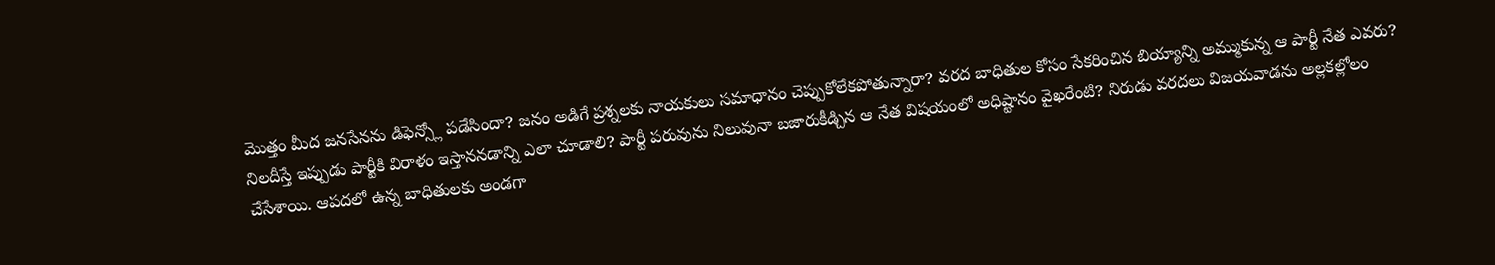మొత్తం మీద జనసేనను డిఫెన్స్లో పడేసిందా? జనం అడిగే ప్రశ్నలకు నాయకులు సమాధానం చెప్పుకోలేకపోతున్నారా? వరద బాధితుల కోసం సేకరించిన బియ్యాన్ని అమ్ముకున్న ఆ పార్టీ నేత ఎవరు? నిలదీస్తే ఇప్పుడు పార్టీకి విరాళం ఇస్తాననడాన్ని ఎలా చూడాలి? పార్టీ పరువును నిలువునా బజారుకీడ్చిన ఆ నేత విషయంలో అధిష్టానం వైఖరేంటి? నిరుడు వరదలు విజయవాడను అల్లకల్లోలం చేసేశాయి. ఆపదలో ఉన్న బాధితులకు అండగా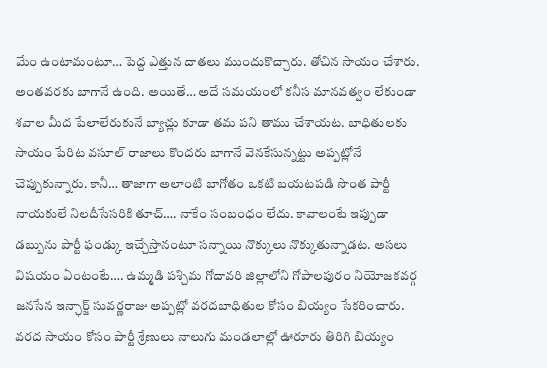మేం ఉంటామంటూ… పెద్ద ఎత్తున దాతలు ముందుకొచ్చారు. తోచిన సాయం చేశారు. అంతవరకు బాగానే ఉంది. అయితే… అదే సమయంలో కనీస మానవత్వం లేకుండా శవాల మీద పేలాలేరుకునే బ్యాచ్లు కూడా తమ పని తాము చేశాయట. బాధితులకు సాయం పేరిట వసూల్ రాజాలు కొందరు బాగానే వెనకేసున్నట్టు అప్పట్లోనే చెప్పుకున్నారు. కానీ… తాజాగా అలాంటి బాగోతం ఒకటి బయటపడి సొంత పార్టీ నాయకులే నిలదీసేసరికి తూచ్…. నాకేం సంబంధం లేదు. కావాలంటే ఇప్పుడా డబ్బును పార్టీ ఫండ్కు ఇచ్చేస్తానంటూ సన్నాయి నొక్కులు నొక్కుతున్నాడట. అసలు విషయం ఏంటంటే…. ఉమ్మడి పశ్చిమ గోదావరి జిల్లాలోని గోపాలపురం నియోజకవర్గ జనసేన ఇన్ఛార్జ్ సువర్ణరాజు అప్పట్లో వరదబాధితుల కోసం బియ్యం సేకరించారు. వరద సాయం కోసం పార్టీ శ్రేణులు నాలుగు మండలాల్లో ఊరూరు తిరిగి బియ్యం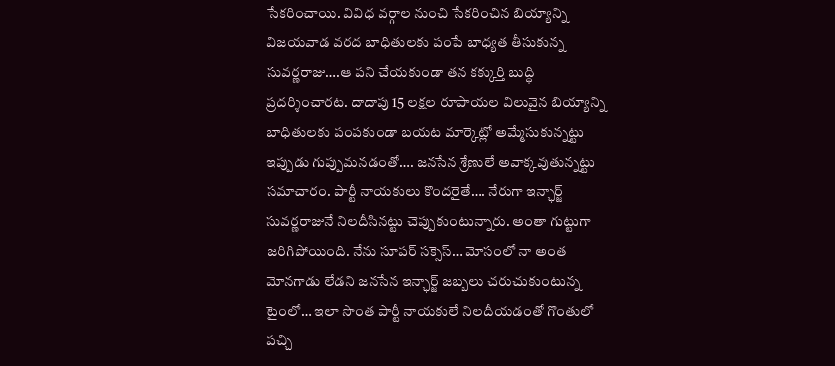సేకరించాయి. వివిధ వర్గాల నుంచి సేకరించిన బియ్యాన్ని విజయవాడ వరద బాధితులకు పంపే బాధ్యత తీసుకున్న సువర్ణరాజు….ఆ పని చేయకుండా తన కక్కుర్తి బుద్ధి ప్రదర్శించారట. దాదాపు 15 లక్షల రూపాయల విలువైన బియ్యాన్ని బాధితులకు పంపకుండా బయట మార్కెట్లో అమ్మేసుకున్నట్టు ఇప్పుడు గుప్పుమనడంతో…. జనసేన శ్రేణులే అవాక్కవుతున్నట్టు సమాచారం. పార్టీ నాయకులు కొందరైతే…. నేరుగా ఇన్ఛార్జ్ సువర్ణరాజునే నిలదీసినట్టు చెప్పుకుంటున్నారు. అంతా గుట్టుగా జరిగిపోయింది. నేను సూపర్ సక్సెస్… మోసంలో నా అంత మోనగాడు లేడని జనసేన ఇన్ఛార్జ్ జబ్బలు చరుచుకుంటున్న టైంలో… ఇలా సొంత పార్టీ నాయకులే నిలదీయడంతో గొంతులో పచ్చి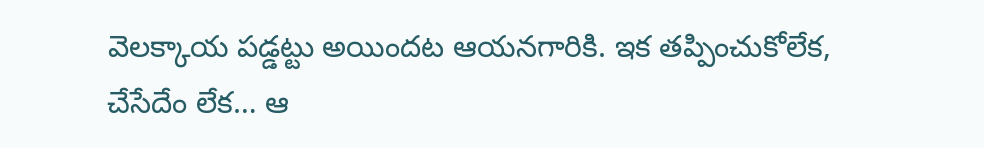వెలక్కాయ పడ్డట్టు అయిందట ఆయనగారికి. ఇక తప్పించుకోలేక, చేసేదేం లేక… ఆ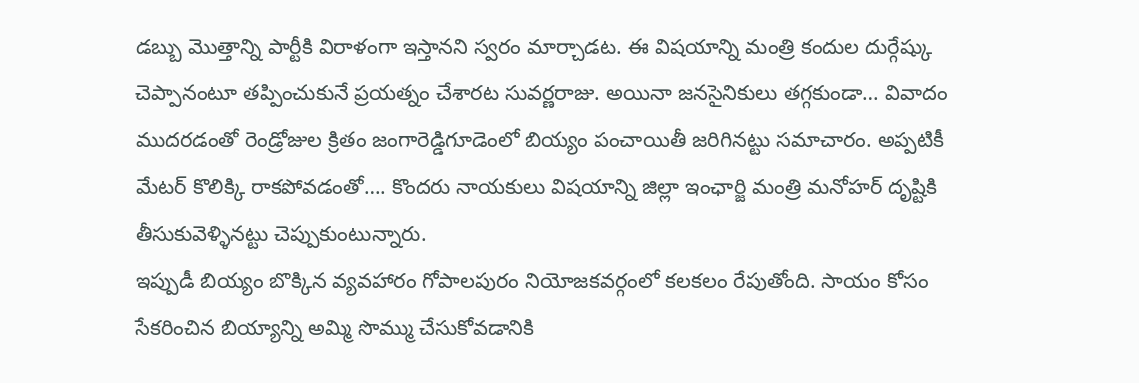డబ్బు మొత్తాన్ని పార్టీకి విరాళంగా ఇస్తానని స్వరం మార్చాడట. ఈ విషయాన్ని మంత్రి కందుల దుర్గేష్కు చెప్పానంటూ తప్పించుకునే ప్రయత్నం చేశారట సువర్ణరాజు. అయినా జనసైనికులు తగ్గకుండా… వివాదం ముదరడంతో రెండ్రోజుల క్రితం జంగారెడ్డిగూడెంలో బియ్యం పంచాయితీ జరిగినట్టు సమాచారం. అప్పటికీ మేటర్ కొలిక్కి రాకపోవడంతో…. కొందరు నాయకులు విషయాన్ని జిల్లా ఇంఛార్జి మంత్రి మనోహర్ దృష్టికి తీసుకువెళ్ళినట్టు చెప్పుకుంటున్నారు.
ఇప్పుడీ బియ్యం బొక్కిన వ్యవహారం గోపాలపురం నియోజకవర్గంలో కలకలం రేపుతోంది. సాయం కోసం సేకరించిన బియ్యాన్ని అమ్మి సొమ్ము చేసుకోవడానికి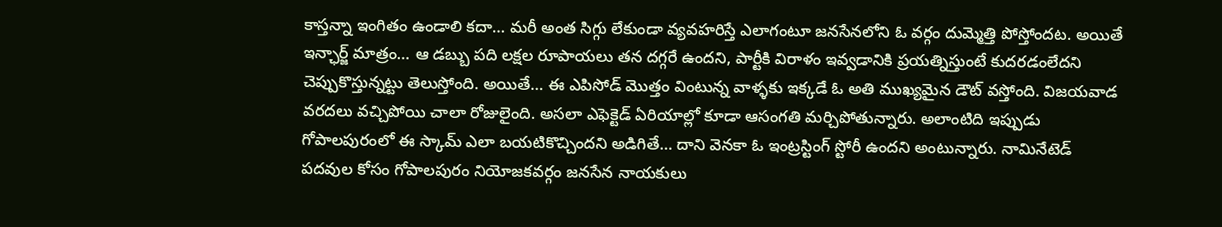కాస్తన్నా ఇంగితం ఉండాలి కదా… మరీ అంత సిగ్గు లేకుండా వ్యవహరిస్తే ఎలాగంటూ జనసేనలోని ఓ వర్గం దుమ్మెత్తి పోస్తోందట. అయితే ఇన్ఛార్జ్ మాత్రం… ఆ డబ్బు పది లక్షల రూపాయలు తన దగ్గరే ఉందని, పార్టీకి విరాళం ఇవ్వడానికి ప్రయత్నిస్తుంటే కుదరడంలేదని చెప్పుకొస్తున్నట్టు తెలుస్తోంది. అయితే… ఈ ఎపిసోడ్ మొత్తం వింటున్న వాళ్ళకు ఇక్కడే ఓ అతి ముఖ్యమైన డౌట్ వస్తోంది. విజయవాడ వరదలు వచ్చిపోయి చాలా రోజులైంది. అసలా ఎఫెక్టెడ్ ఏరియాల్లో కూడా ఆసంగతి మర్చిపోతున్నారు. అలాంటిది ఇప్పుడు గోపాలపురంలో ఈ స్కామ్ ఎలా బయటికొచ్చిందని అడిగితే… దాని వెనకా ఓ ఇంట్రస్టింగ్ స్టోరీ ఉందని అంటున్నారు. నామినేటెడ్ పదవుల కోసం గోపాలపురం నియోజకవర్గం జనసేన నాయకులు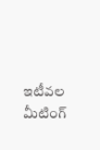ఇటీవల మీటింగ్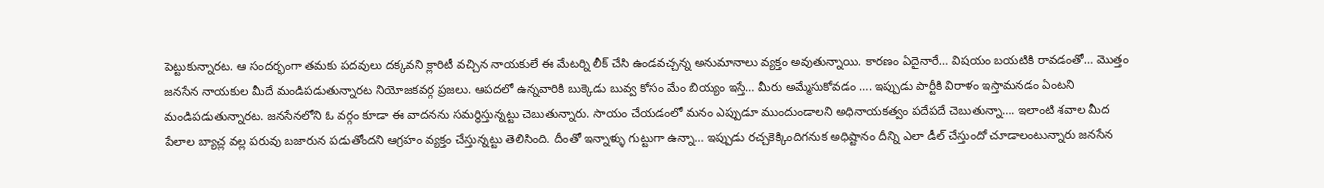పెట్టుకున్నారట. ఆ సందర్భంగా తమకు పదవులు దక్కవని క్లారిటీ వచ్చిన నాయకులే ఈ మేటర్ని లీక్ చేసి ఉండవచ్చన్న అనుమానాలు వ్యక్తం అవుతున్నాయి. కారణం ఏదైనారే… విషయం బయటికి రావడంతో… మొత్తం జనసేన నాయకుల మీదే మండిపడుతున్నారట నియోజకవర్గ ప్రజలు. ఆపదలో ఉన్నవారికి బుక్కెడు బువ్వ కోసం మేం బియ్యం ఇస్తే… మీరు అమ్మేసుకోవడం …. ఇప్పుడు పార్టీకి విరాళం ఇస్తామనడం ఏంటని మండిపడుతున్నారట. జనసేనలోని ఓ వర్గం కూడా ఈ వాదనను సమర్ధిస్తున్నట్టు చెబుతున్నారు. సాయం చేయడంలో మనం ఎప్పుడూ ముందుండాలని అధినాయకత్వం పదేపదే చెబుతున్నా…. ఇలాంటి శవాల మీద పేలాల బ్యాచ్ల వల్ల పరువు బజారున పడుతోందని ఆగ్రహం వ్యక్తం చేస్తున్నట్టు తెలిసింది. దీంతో ఇన్నాళ్ళు గుట్టుగా ఉన్నా… ఇప్పుడు రచ్చకెక్కిందిగనుక అధిష్టానం దీన్ని ఎలా డీల్ చేస్తుందో చూడాలంటున్నారు జనసేన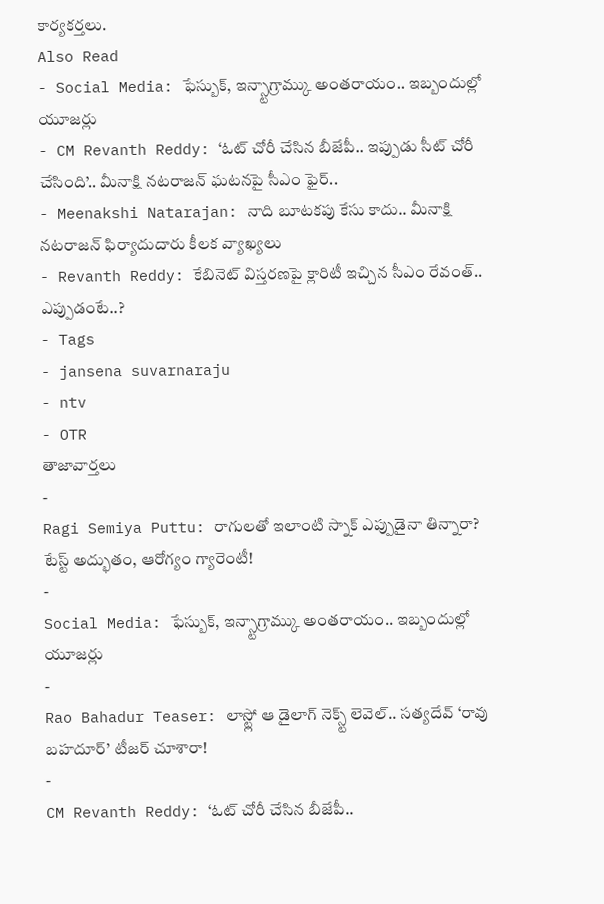కార్యకర్తలు.
Also Read
- Social Media: ఫేస్బుక్, ఇన్స్టాగ్రామ్కు అంతరాయం.. ఇబ్బందుల్లో యూజర్లు
- CM Revanth Reddy: ‘ఓట్ చోరీ చేసిన బీజేపీ.. ఇప్పుడు సీట్ చోరీ చేసింది’.. మీనాక్షి నటరాజన్ ఘటనపై సీఎం ఫైర్..
- Meenakshi Natarajan: నాది బూటకపు కేసు కాదు.. మీనాక్షి నటరాజన్ ఫిర్యాదుదారు కీలక వ్యాఖ్యలు
- Revanth Reddy: కేబినెట్ విస్తరణపై క్లారిటీ ఇచ్చిన సీఎం రేవంత్.. ఎప్పుడంటే..?
- Tags
- jansena suvarnaraju
- ntv
- OTR
తాజావార్తలు
-
Ragi Semiya Puttu: రాగులతో ఇలాంటి స్నాక్ ఎప్పుడైనా తిన్నారా? టేస్ట్ అద్భుతం, ఆరోగ్యం గ్యారెంటీ!
-
Social Media: ఫేస్బుక్, ఇన్స్టాగ్రామ్కు అంతరాయం.. ఇబ్బందుల్లో యూజర్లు
-
Rao Bahadur Teaser: లాస్ట్లో ఆ డైలాగ్ నెక్స్ట్ లెవెల్.. సత్యదేవ్ ‘రావు బహదూర్’ టీజర్ చూశారా!
-
CM Revanth Reddy: ‘ఓట్ చోరీ చేసిన బీజేపీ..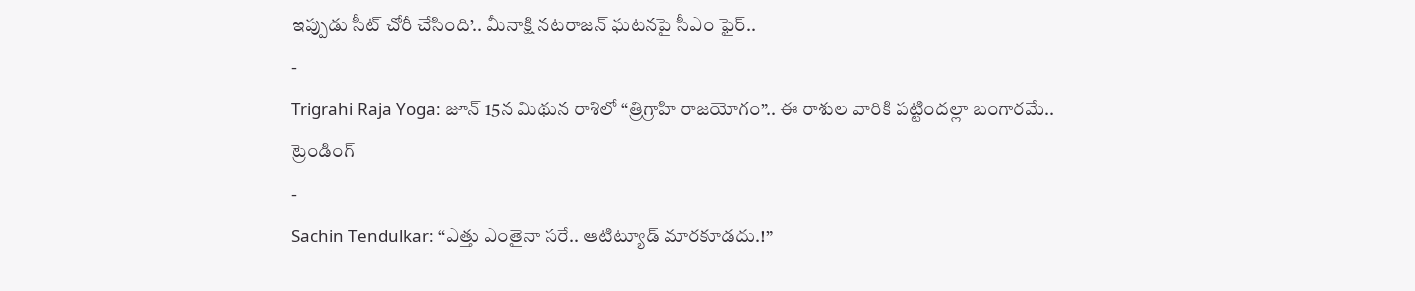ఇప్పుడు సీట్ చోరీ చేసింది’.. మీనాక్షి నటరాజన్ ఘటనపై సీఎం ఫైర్..
-
Trigrahi Raja Yoga: జూన్ 15న మిథున రాశిలో “త్రిగ్రాహి రాజయోగం”.. ఈ రాశుల వారికి పట్టిందల్లా బంగారమే..
ట్రెండింగ్
-
Sachin Tendulkar: “ఎత్తు ఎంతైనా సరే.. ఆటిట్యూడ్ మారకూడదు.!”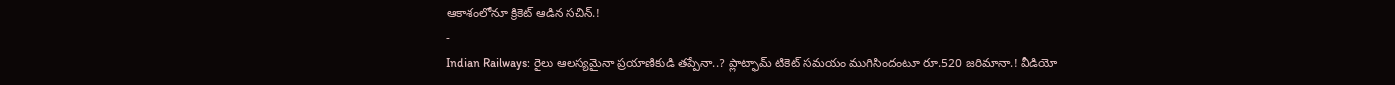ఆకాశంలోనూ క్రికెట్ ఆడిన సచిన్.!
-
Indian Railways: రైలు ఆలస్యమైనా ప్రయాణికుడి తప్పేనా..? ప్లాట్ఫామ్ టికెట్ సమయం ముగిసిందంటూ రూ.520 జరిమానా.! వీడియో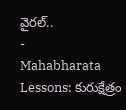వైరల్..
-
Mahabharata Lessons: కురుక్షేత్రం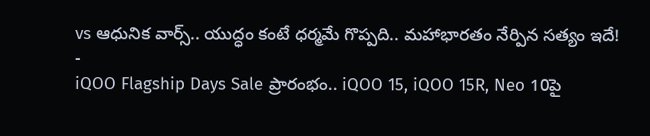vs ఆధునిక వార్స్.. యుద్ధం కంటే ధర్మమే గొప్పది.. మహాభారతం నేర్పిన సత్యం ఇదే!
-
iQOO Flagship Days Sale ప్రారంభం.. iQOO 15, iQOO 15R, Neo 10పై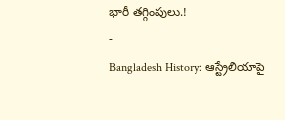భారీ తగ్గింపులు.!
-
Bangladesh History: ఆస్ట్రేలియాపై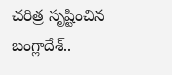చరిత్ర సృష్టించిన బంగ్లాదేశ్..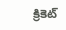క్రికెట్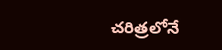చరిత్రలోనే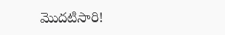మొదటిసారి!